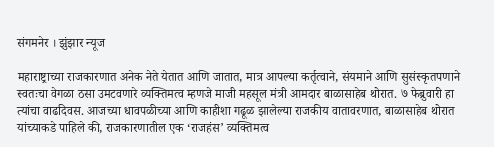संगमनेर । झुंझार न्यूज

महाराष्ट्राच्या राजकारणात अनेक नेते येतात आणि जातात, मात्र आपल्या कर्तृत्वाने, संयमाने आणि सुसंस्कृतपणाने स्वतःचा वेगळा ठसा उमटवणारे व्यक्तिमत्व म्हणजे माजी महसूल मंत्री आमदार बाळासाहेब थोरात. ७ फेब्रुवारी हा त्यांचा वाढदिवस. आजच्या धावपळीच्या आणि काहीशा गढूळ झालेल्या राजकीय वातावरणात, बाळासाहेब थोरात यांच्याकडे पाहिले की, राजकारणातील एक ‘राजहंस’ व्यक्तिमत्व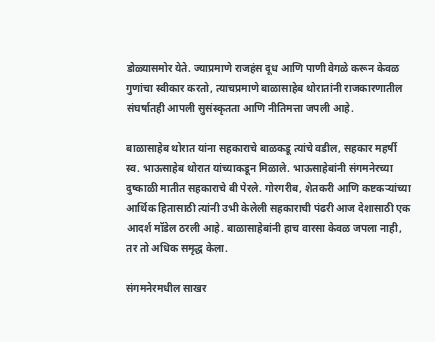डोळ्यासमोर येते. ज्याप्रमाणे राजहंस दूध आणि पाणी वेगळे करून केवळ गुणांचा स्वीकार करतो, त्याचप्रमाणे बाळासाहेब थोरातांनी राजकारणातील संघर्षातही आपली सुसंस्कृतता आणि नीतिमत्ता जपली आहे.

बाळासाहेब थोरात यांना सहकाराचे बाळकडू त्यांचे वडील, सहकार महर्षी स्व. भाऊसाहेब थोरात यांच्याकडून मिळाले. भाऊसाहेबांनी संगमनेरच्या दुष्काळी मातीत सहकाराचे बी पेरले. गोरगरीब, शेतकरी आणि कष्टकऱ्यांच्या आर्थिक हितासाठी त्यांनी उभी केलेली सहकाराची पंढरी आज देशासाठी एक आदर्श मॉडेल ठरली आहे. बाळासाहेबांनी हाच वारसा केवळ जपला नाही, तर तो अधिक समृद्ध केला.

संगमनेरमधील साखर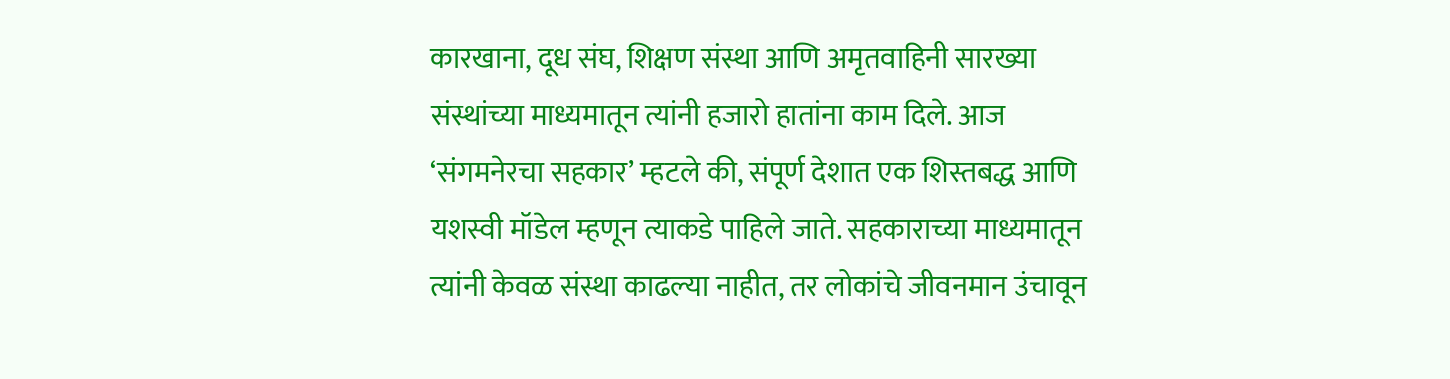कारखाना, दूध संघ, शिक्षण संस्था आणि अमृतवाहिनी सारख्या संस्थांच्या माध्यमातून त्यांनी हजारो हातांना काम दिले. आज ‘संगमनेरचा सहकार’ म्हटले की, संपूर्ण देशात एक शिस्तबद्ध आणि यशस्वी मॉडेल म्हणून त्याकडे पाहिले जाते. सहकाराच्या माध्यमातून त्यांनी केवळ संस्था काढल्या नाहीत, तर लोकांचे जीवनमान उंचावून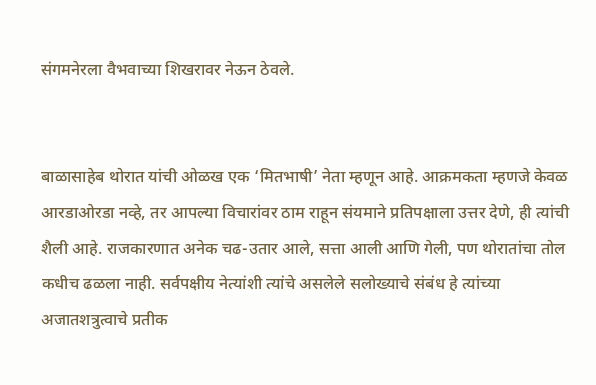संगमनेरला वैभवाच्या शिखरावर नेऊन ठेवले.


बाळासाहेब थोरात यांची ओळख एक ‘मितभाषी’ नेता म्हणून आहे. आक्रमकता म्हणजे केवळ आरडाओरडा नव्हे, तर आपल्या विचारांवर ठाम राहून संयमाने प्रतिपक्षाला उत्तर देणे, ही त्यांची शैली आहे. राजकारणात अनेक चढ-उतार आले, सत्ता आली आणि गेली, पण थोरातांचा तोल कधीच ढळला नाही. सर्वपक्षीय नेत्यांशी त्यांचे असलेले सलोख्याचे संबंध हे त्यांच्या अजातशत्रुत्वाचे प्रतीक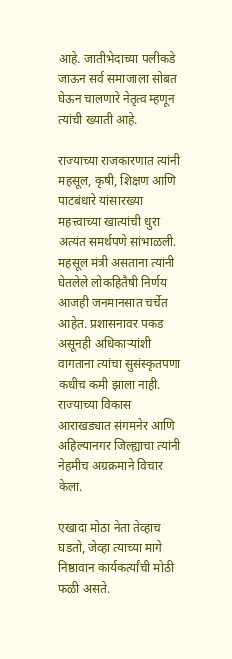आहे. जातीभेदाच्या पलीकडे जाऊन सर्व समाजाला सोबत घेऊन चालणारे नेतृत्व म्हणून त्यांची ख्याती आहे.

राज्याच्या राजकारणात त्यांनी महसूल, कृषी, शिक्षण आणि पाटबंधारे यांसारख्या महत्त्वाच्या खात्यांची धुरा अत्यंत समर्थपणे सांभाळली. महसूल मंत्री असताना त्यांनी घेतलेले लोकहितैषी निर्णय आजही जनमानसात चर्चेत आहेत. प्रशासनावर पकड असूनही अधिकाऱ्यांशी वागताना त्यांचा सुसंस्कृतपणा कधीच कमी झाला नाही. राज्याच्या विकास आराखड्यात संगमनेर आणि अहिल्यानगर जिल्ह्याचा त्यांनी नेहमीच अग्रक्रमाने विचार केला.

एखादा मोठा नेता तेव्हाच घडतो, जेव्हा त्याच्या मागे निष्ठावान कार्यकर्त्यांची मोठी फळी असते.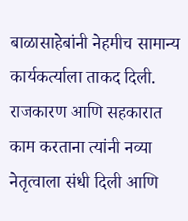बाळासाहेबांनी नेहमीच सामान्य कार्यकर्त्याला ताकद दिली. राजकारण आणि सहकारात काम करताना त्यांनी नव्या नेतृत्वाला संधी दिली आणि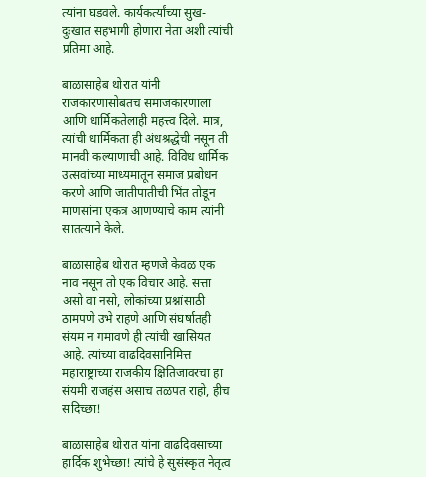त्यांना घडवले. कार्यकर्त्यांच्या सुख-दुःखात सहभागी होणारा नेता अशी त्यांची प्रतिमा आहे.

बाळासाहेब थोरात यांनी राजकारणासोबतच समाजकारणाला आणि धार्मिकतेलाही महत्त्व दिले. मात्र, त्यांची धार्मिकता ही अंधश्रद्धेची नसून ती मानवी कल्याणाची आहे. विविध धार्मिक उत्सवांच्या माध्यमातून समाज प्रबोधन करणे आणि जातीपातीची भिंत तोडून माणसांना एकत्र आणण्याचे काम त्यांनी सातत्याने केले.

बाळासाहेब थोरात म्हणजे केवळ एक नाव नसून तो एक विचार आहे. सत्ता असो वा नसो, लोकांच्या प्रश्नांसाठी ठामपणे उभे राहणे आणि संघर्षातही संयम न गमावणे ही त्यांची खासियत आहे. त्यांच्या वाढदिवसानिमित्त महाराष्ट्राच्या राजकीय क्षितिजावरचा हा संयमी राजहंस असाच तळपत राहो, हीच सदिच्छा!

बाळासाहेब थोरात यांना वाढदिवसाच्या हार्दिक शुभेच्छा! त्यांचे हे सुसंस्कृत नेतृत्व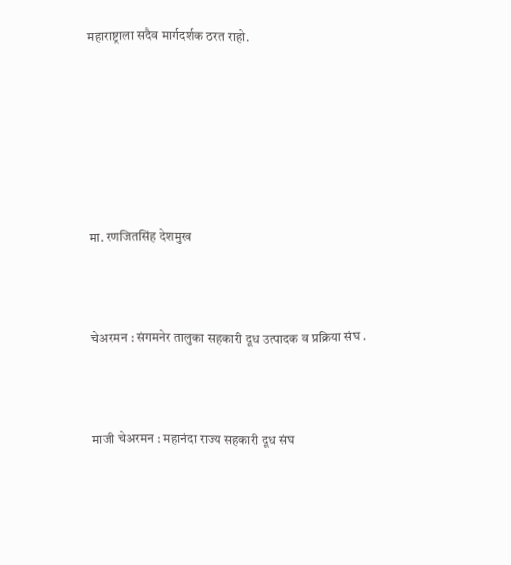महाराष्ट्राला सदैव मार्गदर्शक ठरत राहो.







मा. रणजितसिंह देशमुख



चेअरमन : संगमनेर तालुका सहकारी दूध उत्पादक व प्रक्रिया संघ .



माजी चेअरमन : महानंदा राज्य सहकारी दूध संघ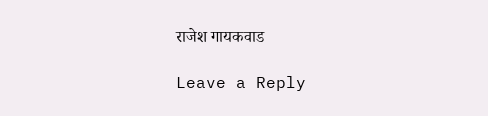राजेश गायकवाड

Leave a Reply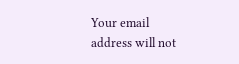Your email address will not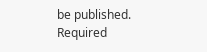be published. Required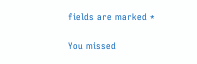fields are marked *

You missed